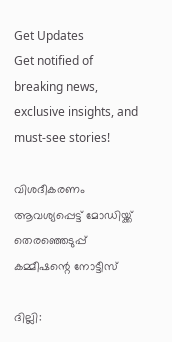Get Updates
Get notified of breaking news, exclusive insights, and must-see stories!

വിശദീകരണം ആവശ്യപ്പെട്ട്‌ മോഡിയ്ക്ക് തെരഞ്ഞെടുപ്പ്‌ കമ്മീഷന്റെ നോട്ടീസ്

ദില്ലി: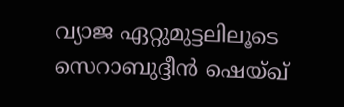വ്യാജ ഏറ്റുമുട്ടലിലൂടെ സെറാബുദ്ദീന്‍ ഷെയ്‌ഖ്‌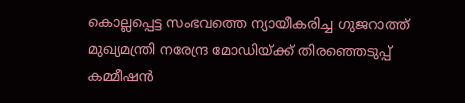കൊല്ലപ്പെട്ട സംഭവത്തെ ന്യായീകരിച്ച ഗുജറാത്ത്‌ മുഖ്യമന്ത്രി നരേന്ദ്ര മോഡിയ്ക്ക്‌ തിരഞ്ഞെടുപ്പ്‌ കമ്മീഷന്‍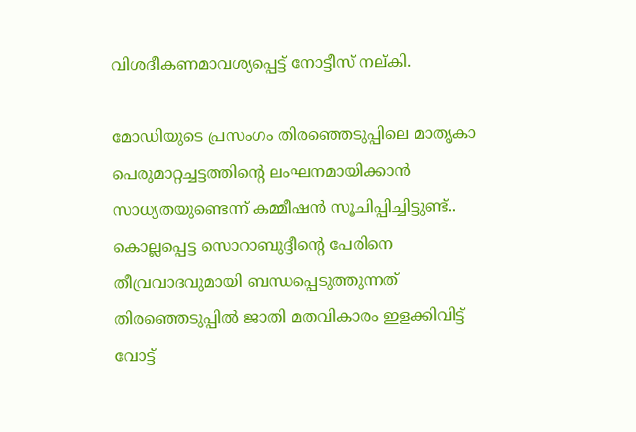വിശദീകണമാവശ്യപ്പെട്ട്‌ നോട്ടീസ്‌ നല്‌കി.

മോഡിയുടെ പ്രസംഗം തിരഞ്ഞെടുപ്പിലെ മാതൃകാ പെരുമാറ്റച്ചട്ടത്തിന്റെ ലംഘനമായിക്കാന്‍ സാധ്യതയുണ്ടെന്ന്‌ കമ്മീഷന്‍ സൂചിപ്പിച്ചിട്ടുണ്ട്‌.. കൊല്ലപ്പെട്ട സൊറാബുദ്ദീന്റെ പേരിനെ തീവ്രവാദവുമായി ബന്ധപ്പെടുത്തുന്നത്‌ തിരഞ്ഞെടുപ്പില്‍ ജാതി മതവികാരം ഇളക്കിവിട്ട്‌ വോട്ട്‌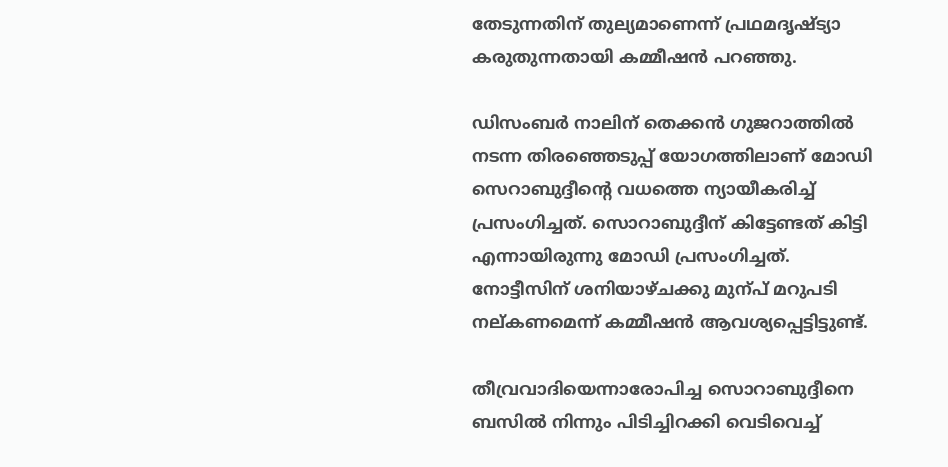തേടുന്നതിന്‌ തുല്യമാണെന്ന്‌ പ്രഥമദൃഷ്ട്യാ കരുതുന്നതായി കമ്മീഷന്‍ പറഞ്ഞു.

ഡിസംബര്‍ നാലിന് തെക്കന്‍ ഗുജറാത്തില്‍ നടന്ന തിരഞ്ഞെടുപ്പ്‌ യോഗത്തിലാണ്‌ മോഡി സെറാബുദ്ദീന്റെ വധത്തെ ന്യായീകരിച്ച് പ്രസംഗിച്ചത്. സൊറാബുദ്ദീന്‌ കിട്ടേണ്ടത്‌ കിട്ടി എന്നായിരുന്നു മോഡി പ്രസംഗിച്ചത്‌. നോട്ടീസിന്‌ ശനിയാഴ്‌ചക്കു മുന്പ് മറുപടി നല്‌കണമെന്ന്‌‌ കമ്മീഷന്‍ ആവശ്യപ്പെട്ടിട്ടുണ്ട്‌.

തീവ്രവാദിയെന്നാരോപിച്ച സൊറാബുദ്ദീനെ ബസില്‍ നിന്നും പിടിച്ചിറക്കി വെടിവെച്ച്‌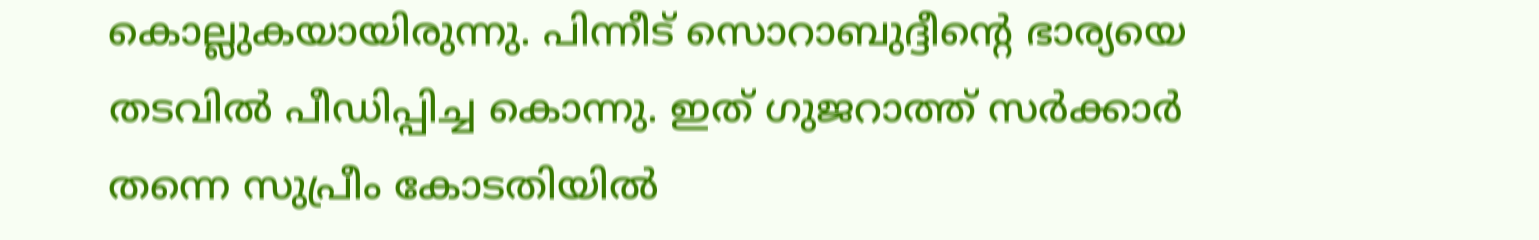കൊല്ലുകയായിരുന്നു. പിന്നീട്‌ സൊറാബുദ്ദീന്റെ ഭാര്യയെ തടവില്‍ പീഡിപ്പിച്ച കൊന്നു. ഇത് ഗുജറാത്ത്‌ സര്‍ക്കാര്‍ തന്നെ സുപ്രീം കോടതിയില്‍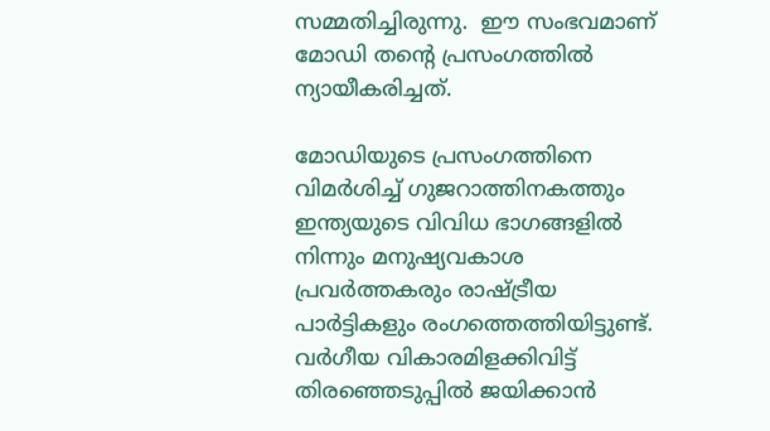സമ്മതിച്ചിരുന്നു.  ഈ സംഭവമാണ് മോഡി തന്റെ പ്രസംഗത്തില്‍ ന്യായീകരിച്ചത്‌.

മോഡിയുടെ പ്രസംഗത്തിനെ വിമര്‍ശിച്ച് ഗുജറാത്തിനകത്തും ഇന്ത്യയുടെ വിവിധ ഭാഗങ്ങളില്‍ നിന്നും മനുഷ്യവകാശ പ്രവര്‍ത്തകരും രാഷ്ട്രീയ പാര്‍ട്ടികളും രംഗത്തെത്തിയിട്ടുണ്ട്‌. വര്‍ഗീയ വികാരമിളക്കിവിട്ട്‌ തിരഞ്ഞെടുപ്പില്‍ ജയിക്കാന്‍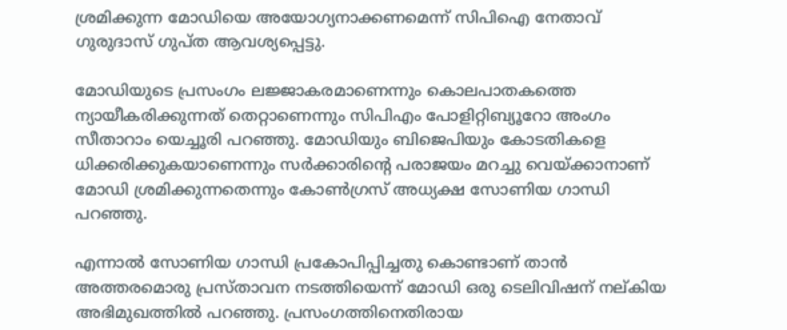ശ്രമിക്കുന്ന മോഡിയെ അയോഗ്യനാക്കണമെന്ന്‌ സിപിഐ നേതാവ്‌ ഗുരുദാസ്‌ ഗുപ്‌ത ആവശ്യപ്പെട്ടു.

മോഡിയുടെ പ്രസംഗം ലജ്ജാകരമാണെന്നും കൊലപാതകത്തെ ന്യായീകരിക്കുന്നത്‌ തെറ്റാണെന്നും സിപിഎം പോളിറ്റിബ്യൂറോ അംഗം സീതാറാം യെച്ചൂരി പറഞ്ഞു. മോഡിയും ബിജെപിയും കോടതികളെ ധിക്കരിക്കുകയാണെന്നും സര്‍ക്കാരിന്‍റെ പരാജയം മറച്ചു വെയ്ക്കാനാണ് മോഡി ശ്രമിക്കുന്നതെന്നും കോണ്‍ഗ്രസ് അധ്യക്ഷ സോണിയ ഗാന്ധി പറഞ്ഞു.

എന്നാല്‍ സോണിയ ഗാന്ധി പ്രകോപിപ്പിച്ചതു കൊണ്ടാണ്‌ താന്‍ അത്തരമൊരു പ്രസ്‌താവന നടത്തിയെന്ന്‌ മോഡി ഒരു ടെലിവിഷന്‌ നല്‌കിയ അഭിമുഖത്തില്‍ പറഞ്ഞു. പ്രസംഗത്തിനെതിരായ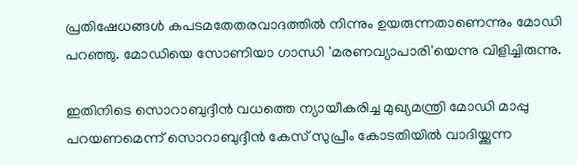പ്രതിഷേധങ്ങള്‍ കപടമതേതരവാദത്തില്‍ നിന്നും ഉയരുന്നതാണെന്നും മോഡി പറഞ്ഞു. മോഡിയെ സോണിയാ ഗാന്ധി 'മരണവ്യാപാരി'യെന്നു വിളിച്ചിരുന്നു.

ഇതിനിടെ സൊറാബുദ്ദീന്‍ വധത്തെ ന്യായീകരിച്ച മുഖ്യമന്ത്രി മോഡി മാപ്പു പറയണമെന്ന് സൊറാബുദ്ദീന്‍ കേസ് സുപ്രീം കോടതിയില്‍ വാദിയ്ക്കുന്ന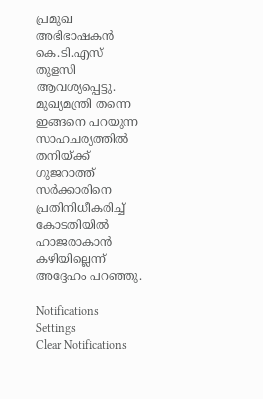പ്രമുഖ അഭിഭാഷകന്‍ കെ.ടി.എസ് തുളസി ആവശ്യപ്പെട്ടു. മുഖ്യമന്ത്രി തന്നെ ഇങ്ങനെ പറയുന്ന സാഹചര്യത്തില്‍ തനിയ്ക്ക് ഗുജറാത്ത് സര്‍ക്കാരിനെ പ്രതിനിധീകരിച്ച് കോടതിയില്‍ ഹാജരാകാന്‍ കഴിയില്ലെന്ന് അദ്ദേഹം പറഞ്ഞു.

Notifications
Settings
Clear Notifications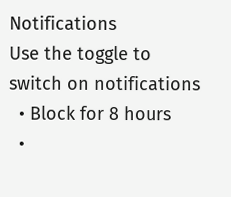Notifications
Use the toggle to switch on notifications
  • Block for 8 hours
  •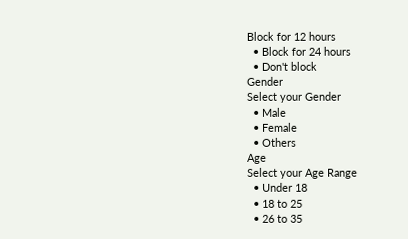Block for 12 hours
  • Block for 24 hours
  • Don't block
Gender
Select your Gender
  • Male
  • Female
  • Others
Age
Select your Age Range
  • Under 18
  • 18 to 25
  • 26 to 35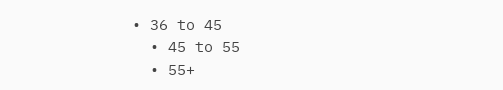• 36 to 45
  • 45 to 55
  • 55+